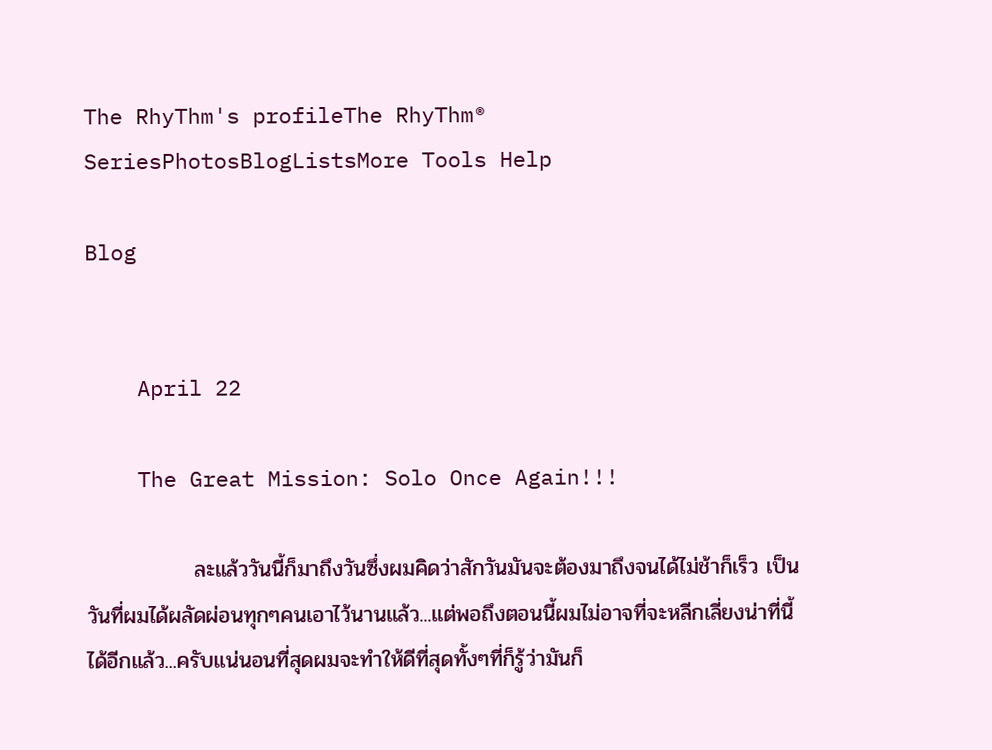The RhyThm's profileThe RhyThm® SeriesPhotosBlogListsMore Tools Help

Blog


    April 22

    The Great Mission: Solo Once Again!!!

              ละแล้ววันนี้ก็มาถึงวันซึ่งผมคิดว่าสักวันมันจะต้องมาถึงจนได้ไม่ช้าก็เร็ว เป็นวันที่ผมได้ผลัดผ่อนทุกๆคนเอาไว้นานแล้ว...แต่พอถึงตอนนี้ผมไม่อาจที่จะหลีกเลี่ยงน่าที่นี้ได้อีกแล้ว...ครับแน่นอนที่สุดผมจะทำให้ดีที่สุดทั้งๆที่ก็รู้ว่ามันก็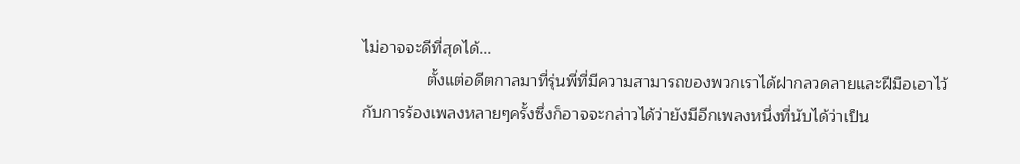ไม่อาจจะดีที่สุดได้...
              ตั้งแต่อดีตกาลมาที่รุ่นพี่ที่มีความสามารถของพวกเราได้ฝากลวดลายและฝีมือเอาไว้กับการร้องเพลงหลายๆครั้งซึ่งก็อาจจะกล่าวได้ว่ายังมีอีกเพลงหนึ่งที่นับได้ว่าเป็น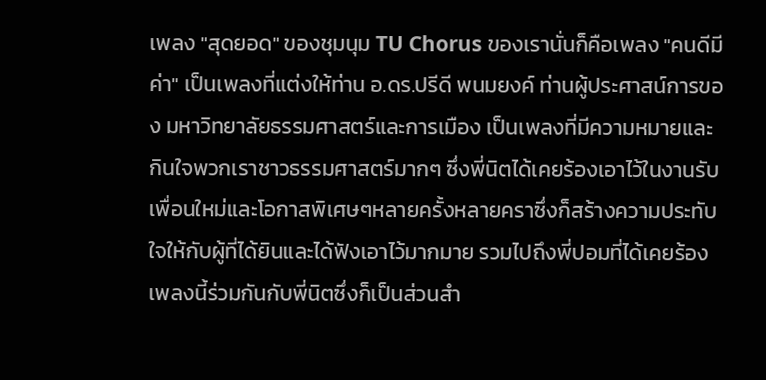เพลง "สุดยอด" ของชุมนุม TU Chorus ของเรานั่นก็คือเพลง "คนดีมีค่า" เป็นเพลงที่แต่งให้ท่าน อ.ดร.ปรีดี พนมยงค์ ท่านผู้ประศาสน์การของ มหาวิทยาลัยธรรมศาสตร์และการเมือง เป็นเพลงที่มีความหมายและกินใจพวกเราชาวธรรมศาสตร์มากๆ ซึ่งพี่นิตได้เคยร้องเอาไว้ในงานรับเพื่อนใหม่และโอกาสพิเศษๆหลายครั้งหลายคราซึ่งก็สร้างความประทับใจให้กับผู้ที่ได้ยินและได้ฟังเอาไว้มากมาย รวมไปถึงพี่ปอมที่ได้เคยร้องเพลงนี้ร่วมกันกับพี่นิตซึ่งก็เป็นส่วนสำ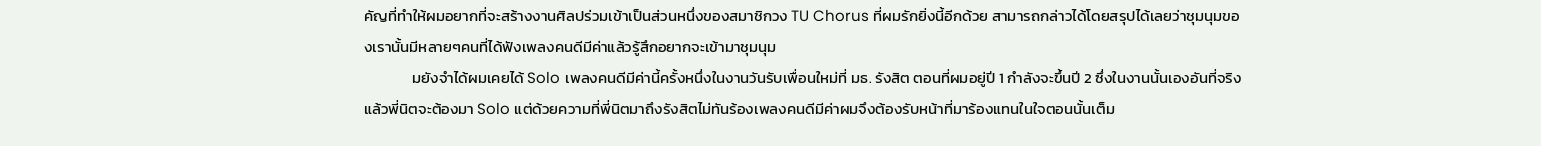คัญที่ทำให้ผมอยากที่จะสร้างงานศิลปร่วมเข้าเป็นส่วนหนึ่งของสมาชิกวง TU Chorus ที่ผมรักยิ่งนี้อีกด้วย สามารถกล่าวได้โดยสรุปได้เลยว่าชุมนุมของเรานั้นมีหลายๆคนที่ได้ฟังเพลงคนดีมีค่าแล้วรู้สึกอยากจะเข้ามาชุมนุม
              มยังจำได้ผมเคยได้ Solo เพลงคนดีมีค่านี้ครั้งหนึ่งในงานวันรับเพื่อนใหม่ที่ มธ. รังสิต ตอนที่ผมอยู่ปี 1 กำลังจะขึ้นปี 2 ซึ่งในงานนั้นเองอันที่จริงแล้วพี่นิตจะต้องมา Solo แต่ด้วยความที่พี่นิตมาถึงรังสิตไม่ทันร้องเพลงคนดีมีค่าผมจึงต้องรับหน้าที่มาร้องแทนในใจตอนนั้นเต็ม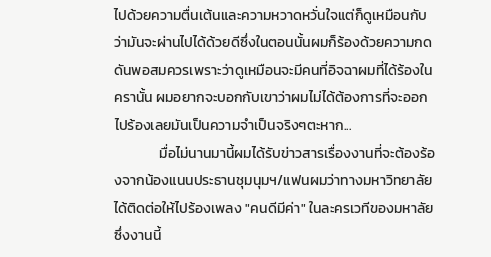ไปด้วยความตื่นเต้นและความหวาดหวั่นใจแต่ก็ดูเหมือนกับว่ามันจะผ่านไปได้ด้วยดีซึ่งในตอนนั้นผมก็ร้องด้วยความกดดันพอสมควรเพราะว่าดูเหมือนจะมีคนที่อิจฉาผมที่ได้ร้องในครานั้น ผมอยากจะบอกกับเขาว่าผมไม่ได้ต้องการที่จะออกไปร้องเลยมันเป็นความจำเป็นจริงๆตะหาก...
              มื่อไม่นานมานี้ผมได้รับข่าวสารเรื่องงานที่จะต้องร้องจากน้องแนนประธานชุมนุมฯ/แฟนผมว่าทางมหาวิทยาลัยได้ติดต่อให้ไปร้องเพลง "คนดีมีค่า" ในละครเวทีของมหาลัย ซึ่งงานนี้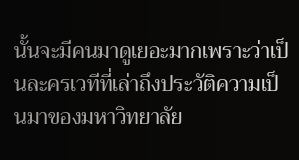นั้นจะมีคนมาดูเยอะมากเพราะว่าเป็นละครเวทีที่เล่าถึงประวัติความเป็นมาของมหาวิทยาลัย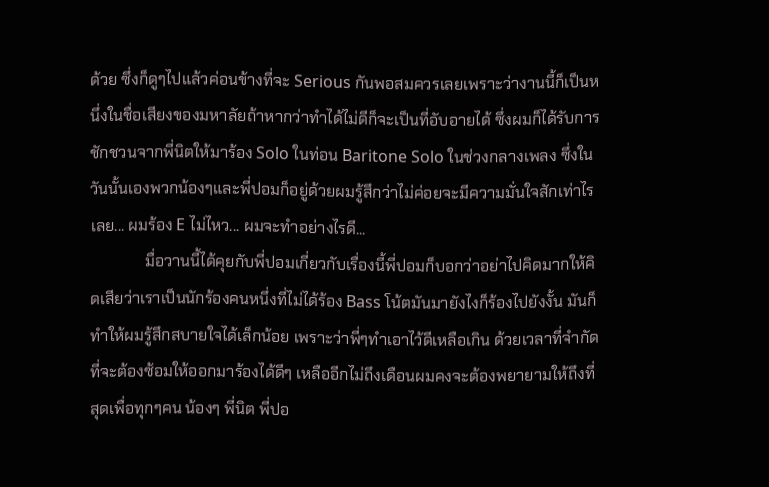ด้วย ซึ่งก็ดูๆไปแล้วค่อนข้างที่จะ Serious กันพอสมควรเลยเพราะว่างานนี้ก็เป็นหนึ่งในชื่อเสียงของมหาลัยถ้าหากว่าทำได้ไม่ดีก็จะเป็นที่อับอายได้ ซึ่งผมก็ได้รับการชักชวนจากพี่นิตให้มาร้อง Solo ในท่อน Baritone Solo ในช่วงกลางเพลง ซึ่งในวันนั้นเองพวกน้องๆและพี่ปอมก็อยู่ด้วยผมรู้สึกว่าไม่ค่อยจะมีความมั่นใจสักเท่าไรเลย... ผมร้อง E ไม่ไหว... ผมจะทำอย่างไรดี...
              มื่อวานนี้ได้คุยกับพี่ปอมเกี่ยวกับเรื่องนี้พี่ปอมก็บอกว่าอย่าไปคิดมากให้คิดเสียว่าเราเป็นนักร้องคนหนึ่งที่ไม่ได้ร้อง Bass โน้ตมันมายังไงก็ร้องไปยังงั้น มันก็ทำให้ผมรู้สึกสบายใจได้เล็กน้อย เพราะว่าพี่ๆทำเอาไว้ดีเหลือเกิน ด้วยเวลาที่จำกัดที่จะต้องซ้อมให้ออกมาร้องได้ดีๆ เหลืออีกไม่ถึงเดือนผมคงจะต้องพยายามให้ถึงที่สุดเพื่อทุกๆคน น้องๆ พี่นิต พี่ปอ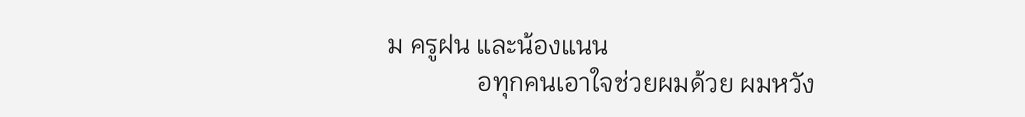ม ครูฝน และน้องแนน
              อทุกคนเอาใจช่วยผมด้วย ผมหวัง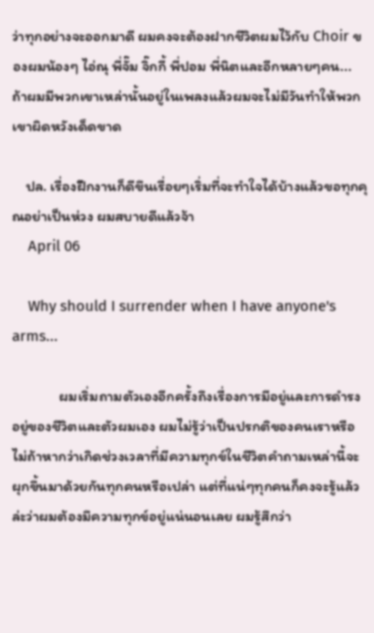ว่าทุกอย่างจะออกมาดี ผมคงจะต้องฝากชีวิตผมไว้กับ Choir ของผมน้องๆ ไอ่ณุ พี่จั๊ม จิ๊กกี้ พี่ปอม พี่นิตและอีกหลายๆคน... ถ้าผมมีพวกเขาเหล่านั้นอยู่ในเพลงแล้วผมจะไม่มีวันทำให้พวกเขาผิดหวังเด็ดขาด

    ปล. เรื่องฝึกงานก็ดีขึนเรื่อยๆเริ่มที่จะทำใจได้บ้างแล้วขอทุกคุณอย่าเป็นห่วง ผมสบายดีแล้วจ้า
    April 06

    Why should I surrender when I have anyone's arms...

              ผมเริ่มถามตัวเองอีกครั้งถึงเรื่องการมีอยู่และการดำรงอยู่ของชีวิตและตัวผมเอง ผมไม่รู้ว่าเป็นปรกติของคนเราหรือไม่ถ้าหากว่าเกิดช่วงเวลาที่มีความทุกข์ในชีวิตคำถามเหล่านี้จะผุกขึ้นมาด้วยกันทุกคนหรือเปล่า แต่ที่แน่ๆทุกคนก็คงจะรู้แล้วล่ะว่าผมต้องมึความทุกข์อยู่แน่นอนเลย ผมรู้สึกว่า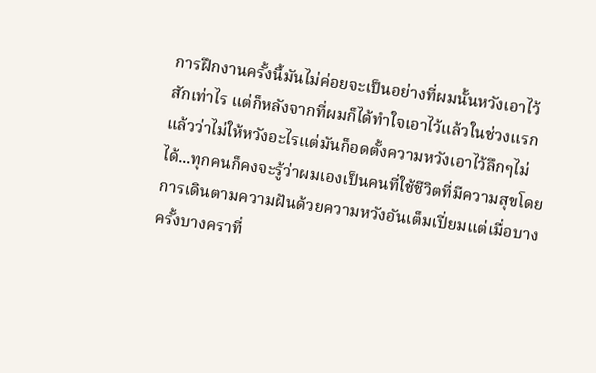การฝึกงานครั้งนี้มันไม่ค่อยจะเป็นอย่างที่ผมนั้นหวังเอาไว้สักเท่าไร แต่ก็หลังจากที่ผมก็ได้ทำใจเอาไว้แล้วในช่วงแรกแล้วว่าไม่ให้หวังอะไรแต่มันก็อดตั้งความหวังเอาไว้ลึกๆไม่ได้...ทุกคนก็คงจะรู้ว่าผมเองเป็นคนที่ใช้ชีวิตที่มีความสุขโดยการเดินตามความฝันด้วยความหวังอันเต็มเปี่ยมแต่เมื่อบางครั้งบางคราที่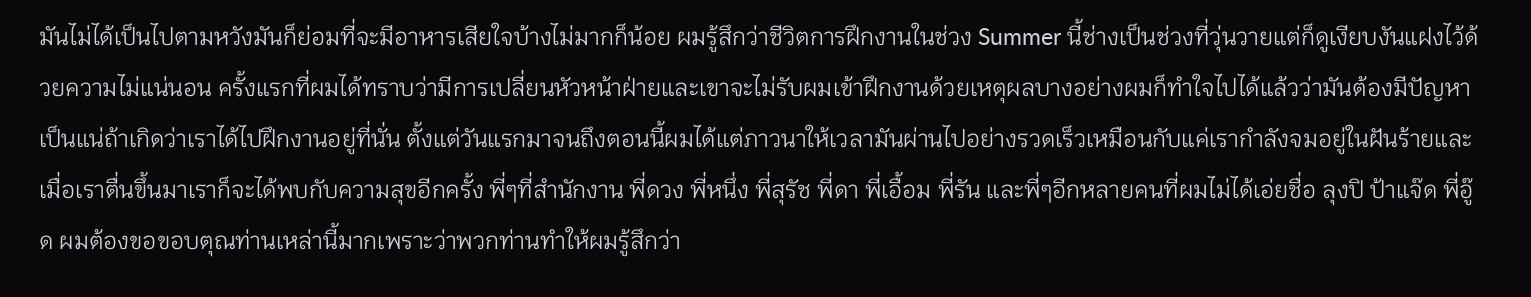มันไม่ได้เป็นไปตามหวังมันก็ย่อมที่จะมีอาหารเสียใจบ้างไม่มากก็น้อย ผมรู้สึกว่าชีวิตการฝึกงานในช่วง Summer นี้ช่างเป็นช่วงที่วุ่นวายแต่ก็ดูเงียบงันแฝงไว้ด้วยความไม่แน่นอน ครั้งแรกที่ผมได้ทราบว่ามีการเปลี่ยนหัวหน้าฝ่ายและเขาจะไม่รับผมเข้าฝึกงานด้วยเหตุผลบางอย่างผมก็ทำใจไปได้แล้วว่ามันต้องมีปัญหาเป็นแน่ถ้าเกิดว่าเราได้ไปฝึกงานอยู่ที่นั่น ตั้งแต่วันแรกมาจนถึงตอนนี้ผมได้แต่ภาวนาให้เวลามันผ่านไปอย่างรวดเร็วเหมือนกับแค่เรากำลังจมอยู่ในฝันร้ายและเมื่อเราตื่นขึ้นมาเราก็จะได้พบกับความสุขอีกครั้ง พี่ๆที่สำนักงาน พี่ดวง พี่หนึ่ง พี่สุรัช พี่ดา พี่เอื้อม พี่รัน และพี่ๆอีกหลายคนที่ผมไม่ได้เอ่ยชื่อ ลุงปิ ป้าแจ๊ด พี่อู๊ด ผมต้องขอขอบตุณท่านเหล่านี้มากเพราะว่าพวกท่านทำให้ผมรู้สึกว่า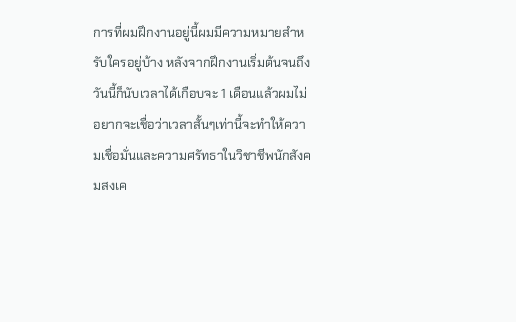การที่ผมฝึกงานอยู่นี้ผมมีความหมายสำหรับใครอยู่บ้าง หลังจากฝึกงานเริ่มต้นจนถึงวันนี้ก็นับเวลาได้เกือบจะ 1 เดือนแล้วผมไม่อยากจะเชื่อว่าเวลาสั้นๆเท่านี้จะทำให้ความเชื่อมั่นและความศรัทธาในวิชาชีพนักสังคมสงเค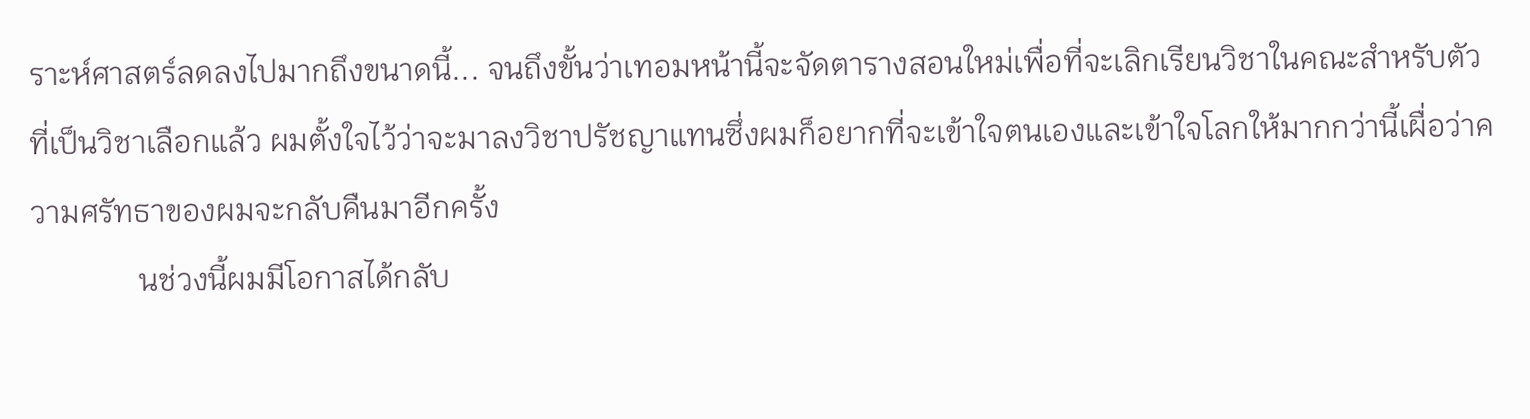ราะห์ศาสตร์ลดลงไปมากถึงขนาดนี้... จนถึงขั้นว่าเทอมหน้านี้จะจัดตารางสอนใหม่เพื่อที่จะเลิกเรียนวิชาในคณะสำหรับตัวที่เป็นวิชาเลือกแล้ว ผมตั้งใจไว้ว่าจะมาลงวิชาปรัชญาแทนซึ่งผมก็อยากที่จะเข้าใจตนเองและเข้าใจโลกให้มากกว่านี้เผื่อว่าความศรัทธาของผมจะกลับคืนมาอีกครั้ง
              นช่วงนี้ผมมีโอกาสได้กลับ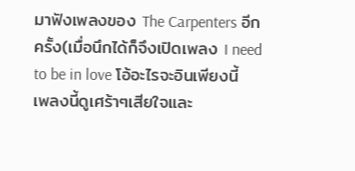มาฟังเพลงของ The Carpenters อีกครั้ง(เมื่อนึกได้ก็จึงเปิดเพลง I need to be in love โอ้อะไรจะอินเพียงนี้ เพลงนี้ดูเศร้าๆเสียใจและ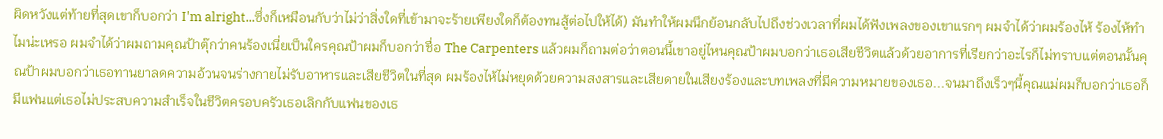ผิดหวังแต่ท้ายที่สุดเขาก็บอกว่า I'm alright...ซึ่งก็เหมือนกับว่าไม่ว่าสิ่งใดที่เข้ามาจะร้ายเพียงใดก็ต้องทนสู้ต่อไปให้ได้) มันทำให้ผมนึกย้อนกลับไปถึงช่วงเวลาที่ผมได้ฟังเพลงของเขาแรกๆ ผมจำได้ว่าผมร้องไห้ ร้องไห้ทำไมน่ะเหรอ ผมจำได้ว่าผมถามคุณป้าตุ๊กว่าคนร้องเนี่ยเป็นใครคุณป้าผมก็บอกว่าชื่อ The Carpenters แล้วผมก็ถามต่อว่าตอนนี้เขาอยู่ไหนคุณป้าผมบอกว่าเธอเสียชีวิตแล้วด้วยอาการที่เรียกว่าอะไรก็ไม่ทราบแต่ตอนนั้นคุณป้าผมบอกว่าเธอทานยาลดความอ้วนจนร่างกายไม่รับอาหารและเสียชีวิตในที่สุด ผมร้องไห้ไม่หยุดด้วยความสงสารและเสียดายในเสียงร้องและบทเพลงที่มีความหมายของเธอ...จนมาถึงเร็วๆนี้คุณแม่ผมก็บอกว่าเธอก็มีแฟนแต่เธอไม่ประสบความสำเร็จในชีวิตครอบครัวเธอเลิกกับแฟนของเธ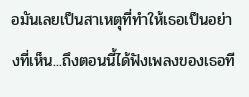อมันเลยเป็นสาเหตุที่ทำให้เธอเป็นอย่างที่เห็น...ถึงตอนนี้ได้ฟังเพลงของเธอที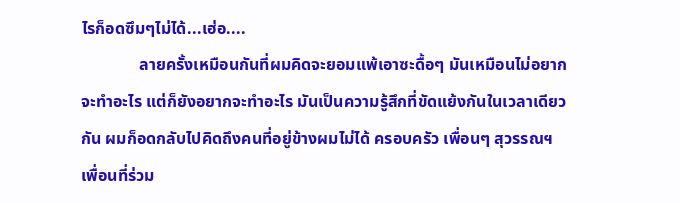ไรก็อดซึมๆไม่ได้...เฮ่อ....
              ลายครั้งเหมือนกันที่ผมคิดจะยอมแพ้เอาซะดื้อๆ มันเหมือนไม่อยากจะทำอะไร แต่ก็ยังอยากจะทำอะไร มันเป็นความรู้สึกที่ขัดแย้งกันในเวลาเดียวกัน ผมก็อดกลับไปคิดถึงคนที่อยู่ข้างผมไม่ได้ ครอบครัว เพื่อนๆ สุวรรณฯ เพื่อนที่ร่วม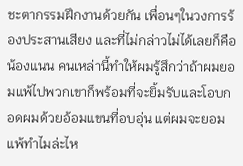ชะตากรรมฝึกงานด้วยกัน เพื่อนๆในวงการร้องประสานเสียง และที่ไม่กล่าวไม่ได้เลยก็คือ น้องแนน คนเหล่านี้ทำให้ผมรู้สึกว่าถ้าผมยอมแพ้ไปพวกเขาก็พร้อมที่จะยิ้มรับและโอบกอดผมด้วยอ้อมแขนที่อบอุ่น แต่ผมจะยอมแพ้ทำไมล่ะไห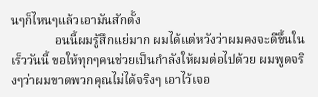นๆก็ไหนๆแล้วเอามันสักตั้ง
              อนนี้ผมรู้สึกแย่มาก ผมได้แต่หวังว่าผมคงจะดีขึ้นในเร็ววันนี้ ขอให้ทุกๆคนช่วยเป็นกำลังให้ผมต่อไปด้วย ผมพูดจริงๆว่าผมขาดพวกคุณไม่ได้จริงๆ เอาไว้เจอ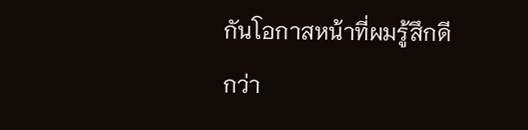กันโอกาสหน้าที่ผมรู้สึกดีกว่า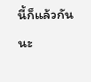นี้ก็แล้วกันนะ